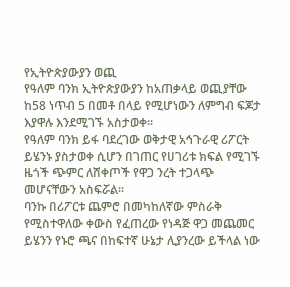የኢትዮጵያውያን ወጪ
የዓለም ባንክ ኢትዮጵያውያን ከአጠቃላይ ወጪያቸው ከ58 ነጥብ 5 በመቶ በላይ የሚሆነውን ለምግብ ፍጆታ እያዋሉ እንደሚገኙ አስታወቀ፡፡
የዓለም ባንክ ይፋ ባደረገው ወቅታዊ አኅጉራዊ ሪፖርት ይሄንኑ ያስታወቀ ሲሆን በገጠር የሀገሪቱ ክፍል የሚገኙ ዜጎች ጭምር ለሸቀጦች የዋጋ ንረት ተጋላጭ መሆናቸውን አስፍሯል፡፡
ባንኩ በሪፖርቱ ጨምሮ በመካከለኛው ምስራቅ የሚስተዋለው ቀውስ የፈጠረው የነዳጅ ዋጋ መጨመር ይሄንን የኑሮ ጫና በከፍተኛ ሁኔታ ሊያንረው ይችላል ነው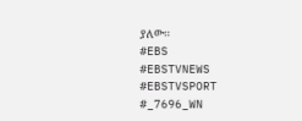ያለው፡፡
#EBS
#EBSTVNEWS
#EBSTVSPORT
#_7696_WN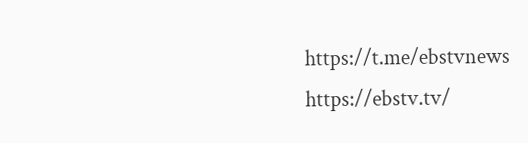https://t.me/ebstvnews
https://ebstv.tv/